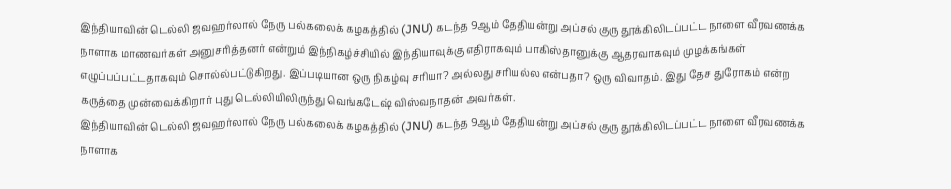இந்தியாவின் டெல்லி ஜவஹர்லால் நேரு பல்கலைக் கழகத்தில் (JNU) கடந்த 9ஆம் தேதியன்று அப்சல் குரு தூக்கிலிடப்பட்ட நாளை வீரவணக்க நாளாக மாணவர்கள் அனுசரித்தனர் என்றும் இந்நிகழ்ச்சியில் இந்தியாவுக்கு எதிராகவும் பாகிஸ்தானுக்கு ஆதரவாகவும் முழக்கங்கள் எழுப்பப்பட்டதாகவும் சொல்ல்பட்டுகிறது. இப்படியான ஒரு நிகழ்வு சரியா? அல்லது சரியல்ல என்பதா? ஒரு விவாதம். இது தேச துரோகம் என்ற கருத்தை முன்வைக்கிறார் புது டெல்லியிலிருந்து வெங்கடேஷ் விஸ்வநாதன் அவர்கள்.
இந்தியாவின் டெல்லி ஜவஹர்லால் நேரு பல்கலைக் கழகத்தில் (JNU) கடந்த 9ஆம் தேதியன்று அப்சல் குரு தூக்கிலிடப்பட்ட நாளை வீரவணக்க நாளாக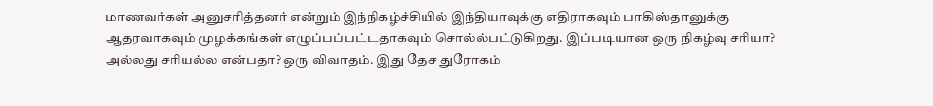மாணவர்கள் அனுசரித்தனர் என்றும் இந்நிகழ்ச்சியில் இந்தியாவுக்கு எதிராகவும் பாகிஸ்தானுக்கு ஆதரவாகவும் முழக்கங்கள் எழுப்பப்பட்டதாகவும் சொல்ல்பட்டுகிறது. இப்படியான ஒரு நிகழ்வு சரியா? அல்லது சரியல்ல என்பதா? ஒரு விவாதம். இது தேச துரோகம்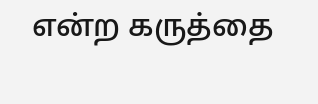என்ற கருத்தை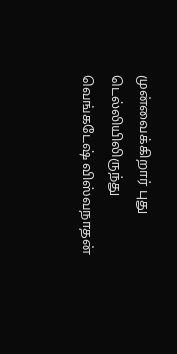முன்வைக்கிறார் புது டெல்லியிலிருந்து வெங்கடேஷ் விஸ்வநாதன்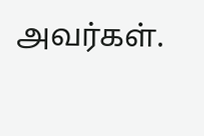அவர்கள்.